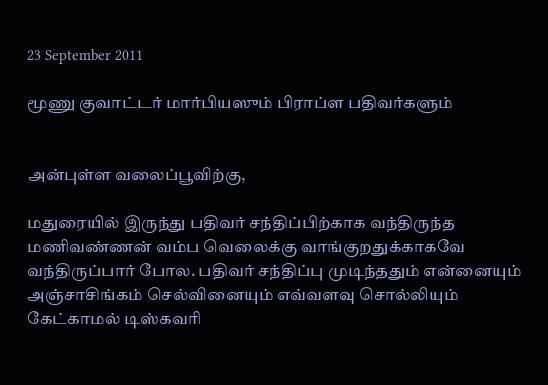23 September 2011

மூணு குவாட்டர் மார்பியஸும் பிராப்ள பதிவர்களும்


அன்புள்ள வலைப்பூவிற்கு,

மதுரையில் இருந்து பதிவர் சந்திப்பிற்காக வந்திருந்த மணிவண்ணன் வம்ப வெலைக்கு வாங்குறதுக்காகவே வந்திருப்பார் போல. பதிவர் சந்திப்பு முடிந்ததும் என்னையும் அஞ்சாசிங்கம் செல்வினையும் எவ்வளவு சொல்லியும் கேட்காமல் டிஸ்கவரி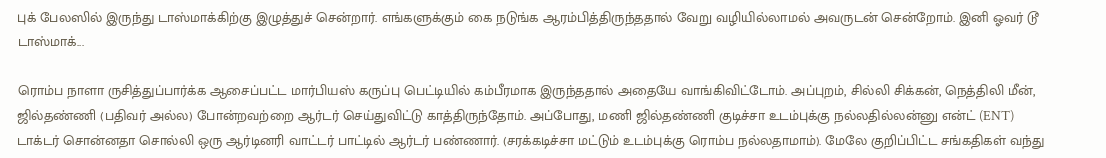புக் பேலஸில் இருந்து டாஸ்மாக்கிற்கு இழுத்துச் சென்றார். எங்களுக்கும் கை நடுங்க ஆரம்பித்திருந்ததால் வேறு வழியில்லாமல் அவருடன் சென்றோம். இனி ஓவர் டூ டாஸ்மாக்...

ரொம்ப நாளா ருசித்துப்பார்க்க ஆசைப்பட்ட மார்பியஸ் கருப்பு பெட்டியில் கம்பீரமாக இருந்ததால் அதையே வாங்கிவிட்டோம். அப்புறம், சில்லி சிக்கன், நெத்திலி மீன், ஜில்தண்ணி (பதிவர் அல்ல) போன்றவற்றை ஆர்டர் செய்துவிட்டு காத்திருந்தோம். அப்போது, மணி ஜில்தண்ணி குடிச்சா உடம்புக்கு நல்லதில்லன்னு என்ட் (ENT) டாக்டர் சொன்னதா சொல்லி ஒரு ஆர்டினரி வாட்டர் பாட்டில் ஆர்டர் பண்ணார். (சரக்கடிச்சா மட்டும் உடம்புக்கு ரொம்ப நல்லதாமாம்). மேலே குறிப்பிட்ட சங்கதிகள் வந்து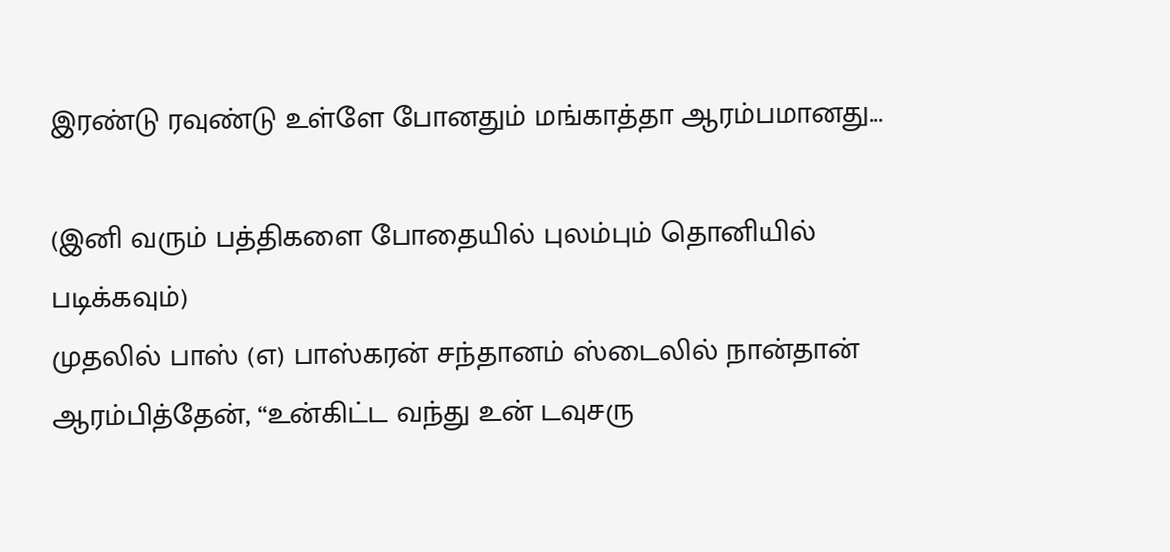இரண்டு ரவுண்டு உள்ளே போனதும் மங்காத்தா ஆரம்பமானது...

(இனி வரும் பத்திகளை போதையில் புலம்பும் தொனியில் படிக்கவும்)
முதலில் பாஸ் (எ) பாஸ்கரன் சந்தானம் ஸ்டைலில் நான்தான் ஆரம்பித்தேன், “உன்கிட்ட வந்து உன் டவுசரு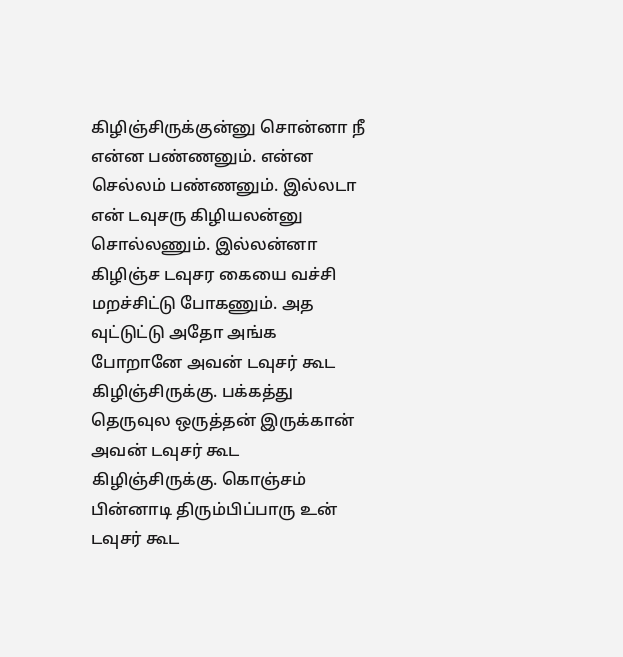கிழிஞ்சிருக்குன்னு சொன்னா நீ என்ன பண்ணனும். என்ன செல்லம் பண்ணனும். இல்லடா என் டவுசரு கிழியலன்னு சொல்லணும். இல்லன்னா கிழிஞ்ச டவுசர கையை வச்சி மறச்சிட்டு போகணும். அத வுட்டுட்டு அதோ அங்க போறானே அவன் டவுசர் கூட கிழிஞ்சிருக்கு. பக்கத்து தெருவுல ஒருத்தன் இருக்கான் அவன் டவுசர் கூட கிழிஞ்சிருக்கு. கொஞ்சம் பின்னாடி திரும்பிப்பாரு உன் டவுசர் கூட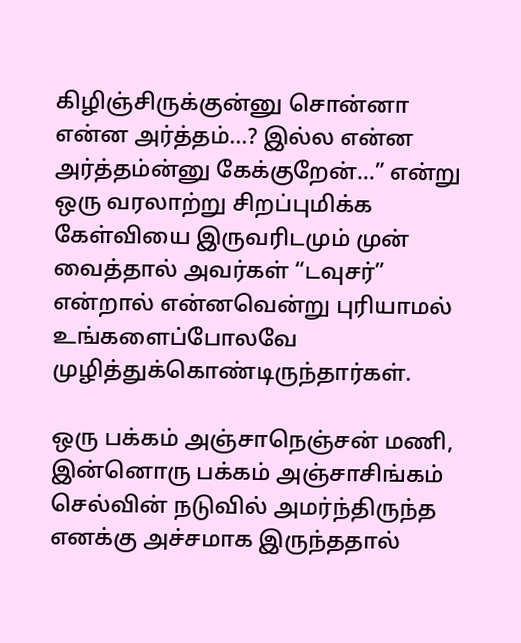கிழிஞ்சிருக்குன்னு சொன்னா என்ன அர்த்தம்...? இல்ல என்ன அர்த்தம்ன்னு கேக்குறேன்...” என்று ஒரு வரலாற்று சிறப்புமிக்க கேள்வியை இருவரிடமும் முன் வைத்தால் அவர்கள் “டவுசர்” என்றால் என்னவென்று புரியாமல் உங்களைப்போலவே முழித்துக்கொண்டிருந்தார்கள்.

ஒரு பக்கம் அஞ்சாநெஞ்சன் மணி, இன்னொரு பக்கம் அஞ்சாசிங்கம் செல்வின் நடுவில் அமர்ந்திருந்த எனக்கு அச்சமாக இருந்ததால்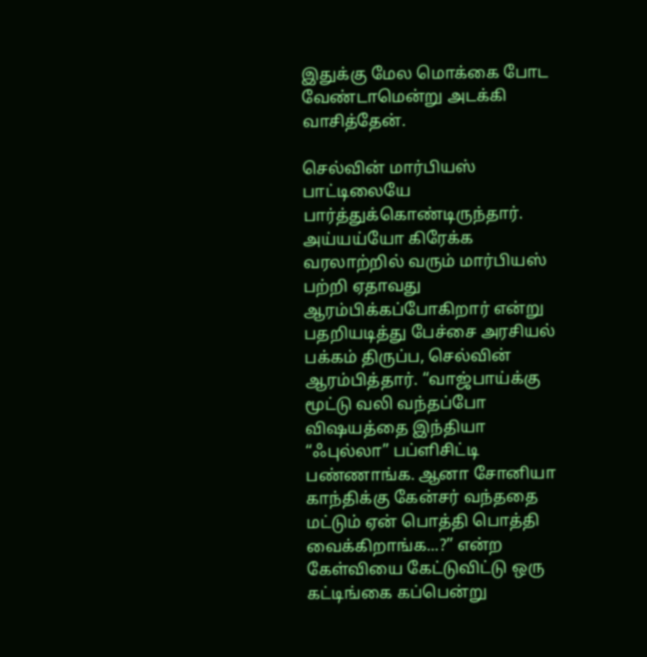இதுக்கு மேல மொக்கை போட வேண்டாமென்று அடக்கி வாசித்தேன்.

செல்வின் மார்பியஸ் பாட்டிலையே பார்த்துக்கொண்டிருந்தார். அய்யய்யோ கிரேக்க வரலாற்றில் வரும் மார்பியஸ் பற்றி ஏதாவது ஆரம்பிக்கப்போகிறார் என்று பதறியடித்து பேச்சை அரசியல் பக்கம் திருப்ப, செல்வின் ஆரம்பித்தார். “வாஜ்பாய்க்கு மூட்டு வலி வந்தப்போ விஷயத்தை இந்தியா “ஃபுல்லா” பப்ளிசிட்டி பண்ணாங்க. ஆனா சோனியா காந்திக்கு கேன்சர் வந்ததை மட்டும் ஏன் பொத்தி பொத்தி வைக்கிறாங்க...?” என்ற கேள்வியை கேட்டுவிட்டு ஒரு கட்டிங்கை கப்பென்று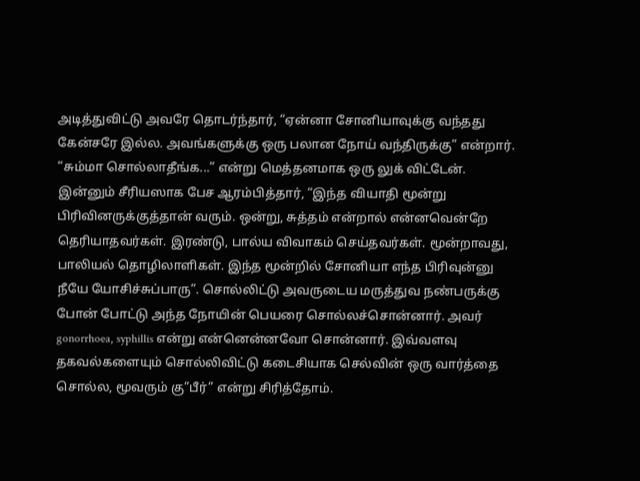அடித்துவிட்டு அவரே தொடர்ந்தார், “ஏன்னா சோனியாவுக்கு வந்தது கேன்சரே இல்ல. அவங்களுக்கு ஒரு பலான நோய் வந்திருக்கு” என்றார். “சும்மா சொல்லாதீங்க...” என்று மெத்தனமாக ஒரு லுக் விட்டேன். இன்னும் சீரியஸாக பேச ஆரம்பித்தார், “இந்த வியாதி மூன்று பிரிவினருக்குத்தான் வரும். ஒன்று, சுத்தம் என்றால் என்னவென்றே தெரியாதவர்கள். இரண்டு, பால்ய விவாகம் செய்தவர்கள். மூன்றாவது, பாலியல் தொழிலாளிகள். இந்த மூன்றில் சோனியா எந்த பிரிவுன்னு நீயே யோசிச்சுப்பாரு”. சொல்லிட்டு அவருடைய மருத்துவ நண்பருக்கு போன் போட்டு அந்த நோயின் பெயரை சொல்லச்சொன்னார். அவர் gonorrhoea, syphillis என்று என்னென்னவோ சொன்னார். இவ்வளவு தகவல்களையும் சொல்லிவிட்டு கடைசியாக செல்வின் ஒரு வார்த்தை சொல்ல, மூவரும் கு”பீர்” என்று சிரித்தோம்.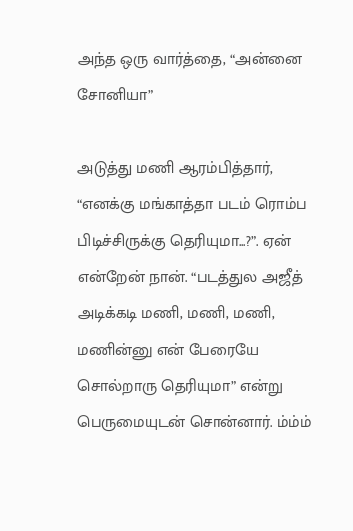அந்த ஒரு வார்த்தை, “அன்னை சோனியா”

அடுத்து மணி ஆரம்பித்தார், “எனக்கு மங்காத்தா படம் ரொம்ப பிடிச்சிருக்கு தெரியுமா...?”. ஏன் என்றேன் நான். “படத்துல அஜீத் அடிக்கடி மணி, மணி, மணி, மணின்னு என் பேரையே சொல்றாரு தெரியுமா” என்று பெருமையுடன் சொன்னார். ம்ம்ம்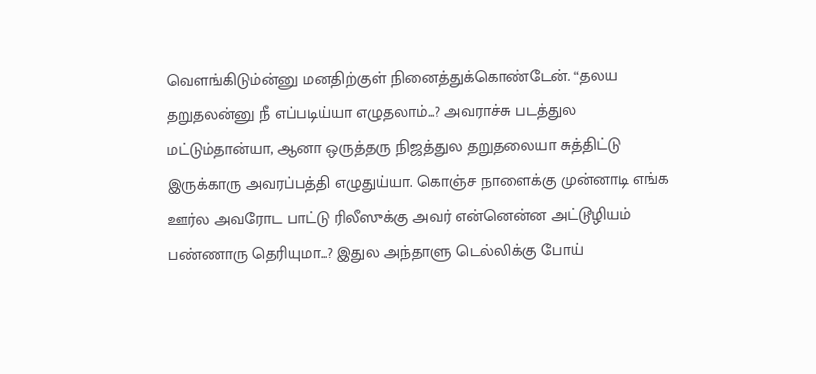வெளங்கிடும்ன்னு மனதிற்குள் நினைத்துக்கொண்டேன். “தலய தறுதலன்னு நீ எப்படிய்யா எழுதலாம்...? அவராச்சு படத்துல மட்டும்தான்யா, ஆனா ஒருத்தரு நிஜத்துல தறுதலையா சுத்திட்டு இருக்காரு அவரப்பத்தி எழுதுய்யா. கொஞ்ச நாளைக்கு முன்னாடி எங்க ஊர்ல அவரோட பாட்டு ரிலீஸுக்கு அவர் என்னென்ன அட்டூழியம் பண்ணாரு தெரியுமா...? இதுல அந்தாளு டெல்லிக்கு போய்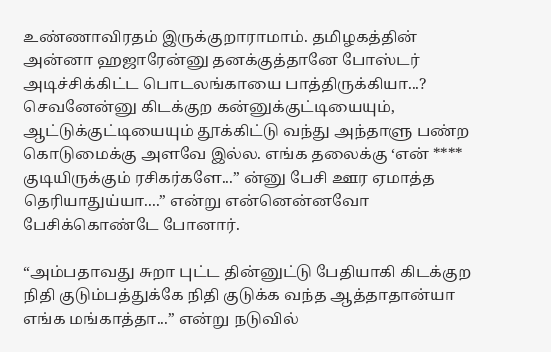உண்ணாவிரதம் இருக்குறாராமாம். தமிழகத்தின் அன்னா ஹஜாரேன்னு தனக்குத்தானே போஸ்டர் அடிச்சிக்கிட்ட பொடலங்காயை பாத்திருக்கியா...? செவனேன்னு கிடக்குற கன்னுக்குட்டியையும், ஆட்டுக்குட்டியையும் தூக்கிட்டு வந்து அந்தாளு பண்ற கொடுமைக்கு அளவே இல்ல. எங்க தலைக்கு ‘என் **** குடியிருக்கும் ரசிகர்களே...” ன்னு பேசி ஊர ஏமாத்த தெரியாதுய்யா....” என்று என்னென்னவோ பேசிக்கொண்டே போனார்.

“அம்பதாவது சுறா புட்ட தின்னுட்டு பேதியாகி கிடக்குற நிதி குடும்பத்துக்கே நிதி குடுக்க வந்த ஆத்தாதான்யா எங்க மங்காத்தா...” என்று நடுவில்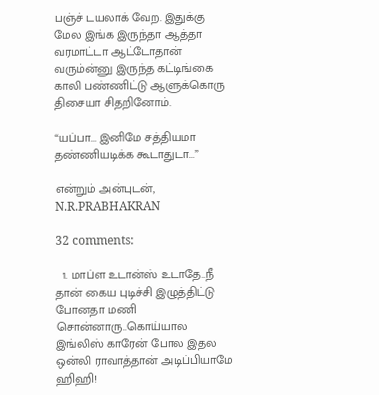பஞ்ச் டயலாக் வேற. இதுக்கு மேல இங்க இருந்தா ஆத்தா வரமாட்டா ஆட்டோதான் வரும்ன்னு இருந்த கட்டிங்கை காலி பண்ணிட்டு ஆளுக்கொரு திசையா சிதறினோம்.

“யப்பா... இனிமே சத்தியமா தண்ணியடிக்க கூடாதுடா...”

என்றும் அன்புடன்,
N.R.PRABHAKRAN

32 comments:

  1. மாப்ள உடான்ஸ் உடாதே..நீ தான் கைய புடிச்சி இழுத்திட்டு போனதா மணி சொன்னாரு..கொய்யால இங்லிஸ் காரேன் போல இதல ஒன்லி ராவாத்தான் அடிப்பியாமே ஹிஹி!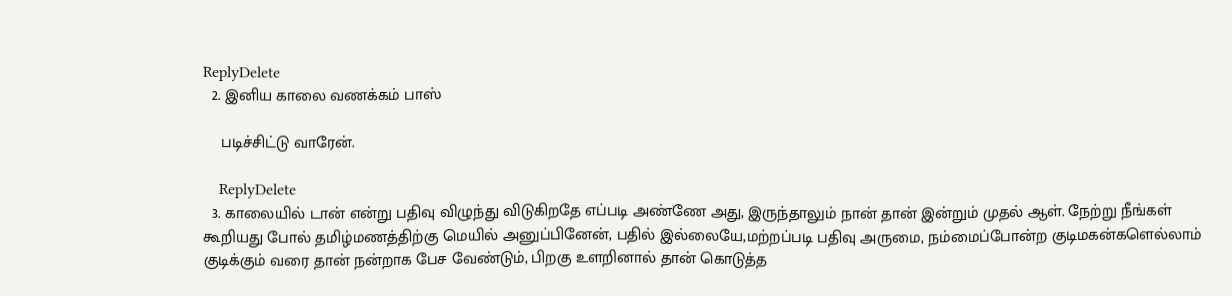ReplyDelete
  2. இனிய காலை வணக்கம் பாஸ்

    படிச்சிட்டு வாரேன்.

    ReplyDelete
  3. காலையில் டான் என்று பதிவு விழுந்து விடுகிறதே எப்படி அண்ணே அது, இருந்தாலும் நான் தான் இன்றும் முதல் ஆள். நேற்று நீங்கள் கூறியது போல் தமிழ்மணத்திற்கு மெயில் அனுப்பினேன், பதில் இல்லையே,மற்றப்படி பதிவு அருமை, நம்மைப்போன்ற குடிமகன்களெல்லாம் குடிக்கும் வரை தான் நன்றாக பேச வேண்டும், பிறகு உளறினால் தான் கொடுத்த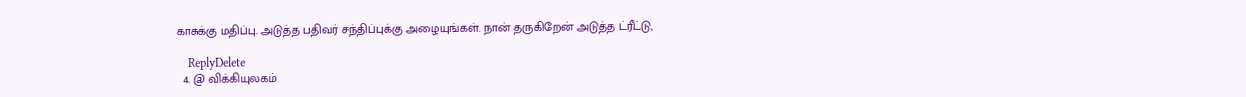காசுக்கு மதிப்பு. அடுத்த பதிவர் சந்திப்புக்கு அழையுங்கள். நான் தருகிறேன் அடுத்த ட்ரீட்டு,

    ReplyDelete
  4. @ விக்கியுலகம்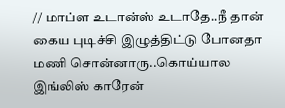// மாப்ள உடான்ஸ் உடாதே..நீ தான் கைய புடிச்சி இழுத்திட்டு போனதா மணி சொன்னாரு..கொய்யால இங்லிஸ் காரேன்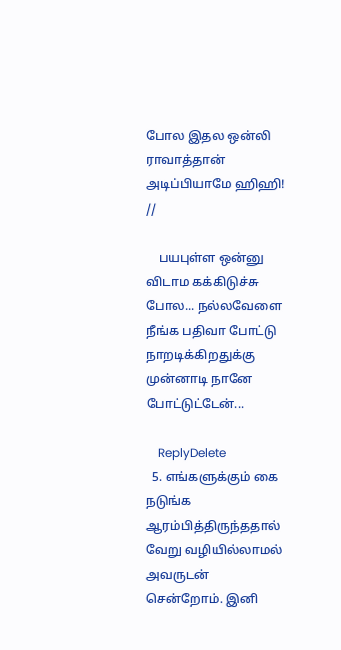போல இதல ஒன்லி ராவாத்தான் அடிப்பியாமே ஹிஹி! //

    பயபுள்ள ஒன்னு விடாம கக்கிடுச்சு போல... நல்லவேளை நீங்க பதிவா போட்டு நாறடிக்கிறதுக்கு முன்னாடி நானே போட்டுட்டேன்...

    ReplyDelete
  5. எங்களுக்கும் கை நடுங்க ஆரம்பித்திருந்ததால் வேறு வழியில்லாமல் அவருடன் சென்றோம். இனி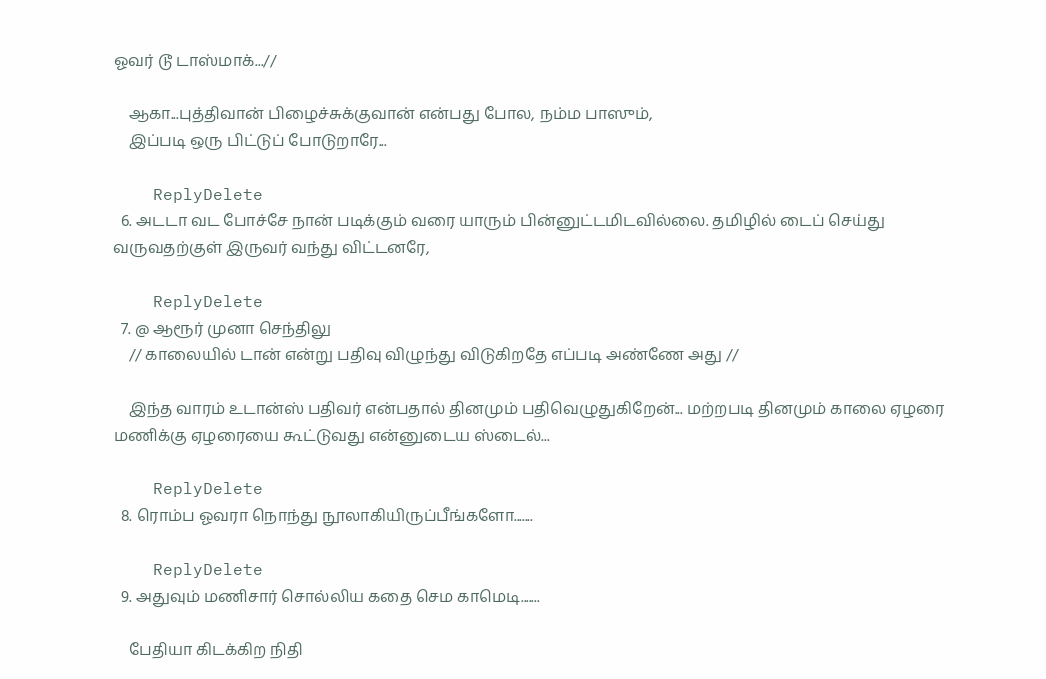ஓவர் டூ டாஸ்மாக்...//

    ஆகா...புத்திவான் பிழைச்சுக்குவான் என்பது போல, நம்ம பாஸும்,
    இப்படி ஒரு பிட்டுப் போடுறாரே...

    ReplyDelete
  6. அடடா வட போச்சே நான் படிக்கும் வரை யாரும் பின்னுட்டமிடவில்லை. தமிழில் டைப் செய்து வருவதற்குள் இருவர் வந்து விட்டனரே,

    ReplyDelete
  7. @ ஆரூர் முனா செந்திலு
    // காலையில் டான் என்று பதிவு விழுந்து விடுகிறதே எப்படி அண்ணே அது //

    இந்த வாரம் உடான்ஸ் பதிவர் என்பதால் தினமும் பதிவெழுதுகிறேன்... மற்றபடி தினமும் காலை ஏழரை மணிக்கு ஏழரையை கூட்டுவது என்னுடைய ஸ்டைல்...

    ReplyDelete
  8. ரொம்ப ஓவரா நொந்து நூலாகியிருப்பீங்களோ.......

    ReplyDelete
  9. அதுவும் மணிசார் சொல்லிய கதை செம காமெடி.......

    பேதியா கிடக்கிற நிதி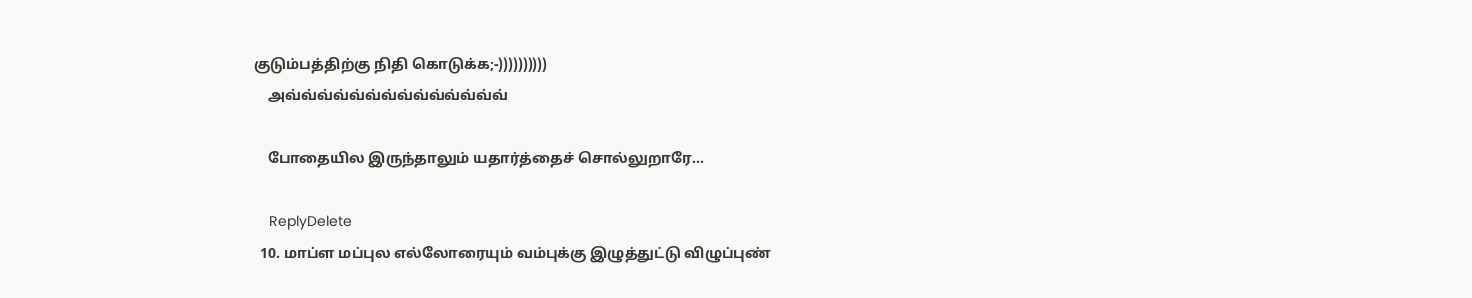குடும்பத்திற்கு நிதி கொடுக்க;-))))))))))
    அவ்வ்வ்வ்வ்வ்வ்வ்வ்வ்வ்வ்வ்வ்

    போதையில இருந்தாலும் யதார்த்தைச் சொல்லுறாரே...

    ReplyDelete
  10. மாப்ள மப்புல எல்லோரையும் வம்புக்கு இழுத்துட்டு விழுப்புண்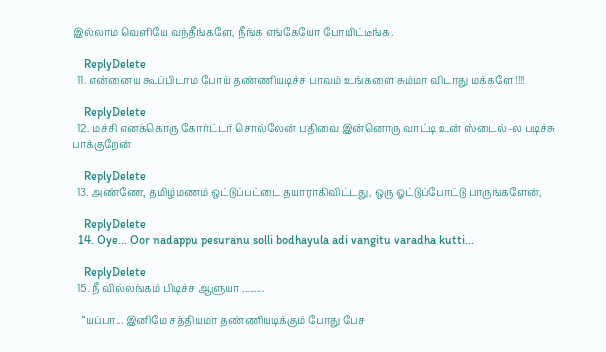இல்லாம வெளியே வந்தீங்களே, நீங்க எங்கேயோ போயிட்டீங்க.

    ReplyDelete
  11. என்னைய கூப்பிடாம போய் தண்ணியடிச்ச பாவம் உங்களை சும்மா விடாது மக்களே!!!!

    ReplyDelete
  12. மச்சி எனக்கொரு கோர்ட்டர் சொல்லேன் பதிவை இன்னொரு வாட்டி உன் ஸ்டைல்-ல படிச்சு பாக்குறேன்

    ReplyDelete
  13. அண்ணே, தமிழ்மணம் ஒட்டுப்பட்டை தயாராகிவிட்டது, ஒரு ஓட்டுப்போட்டு பாருங்களேன்,

    ReplyDelete
  14. Oye... Oor nadappu pesuranu solli bodhayula adi vangitu varadha kutti...

    ReplyDelete
  15. நீ வில்லங்கம் பிடிச்ச ஆளுயா .........

    “யப்பா... இனிமே சத்தியமா தண்ணியடிக்கும் போது பேச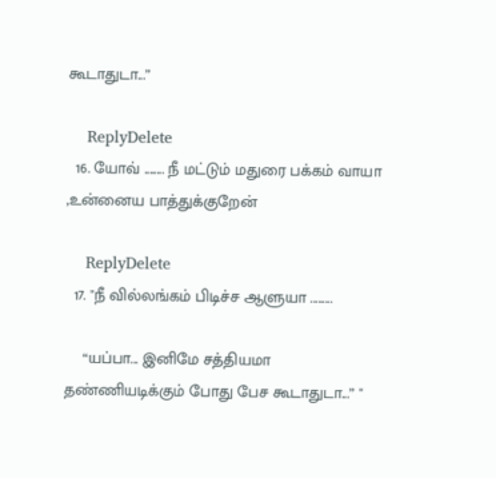கூடாதுடா...”

    ReplyDelete
  16. யோவ் ........ நீ மட்டும் மதுரை பக்கம் வாயா ,உன்னைய பாத்துக்குறேன்

    ReplyDelete
  17. "நீ வில்லங்கம் பிடிச்ச ஆளுயா .........

    “யப்பா... இனிமே சத்தியமா தண்ணியடிக்கும் போது பேச கூடாதுடா...” "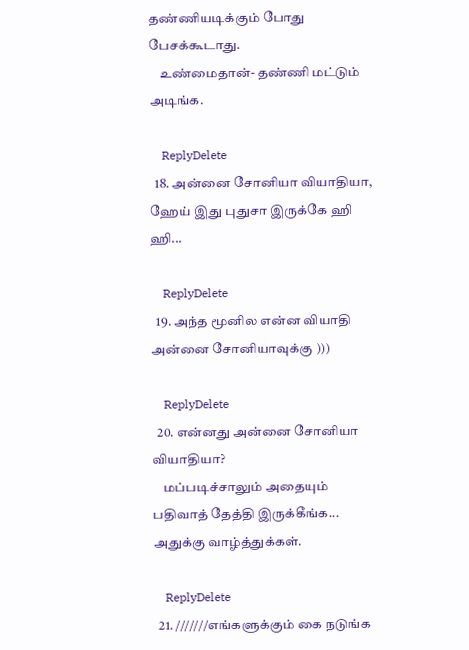தண்ணியடிக்கும் போது பேசக்கூடாது.
    உண்மைதான்- தண்ணி மட்டும் அடிங்க.

    ReplyDelete
  18. அன்னை சோனியா வியாதியா, ஹேய் இது புதுசா இருக்கே ஹி ஹி...

    ReplyDelete
  19. அந்த மூனில என்ன வியாதி அன்னை சோனியாவுக்கு )))

    ReplyDelete
  20. என்னது அன்னை சோனியா வியாதியா?
    மப்படிச்சாலும் அதையும் பதிவாத் தேத்தி இருக்கீங்க... அதுக்கு வாழ்த்துக்கள்.

    ReplyDelete
  21. ///////எங்களுக்கும் கை நடுங்க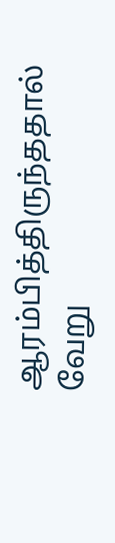ஆரம்பித்திருந்ததால் வேறு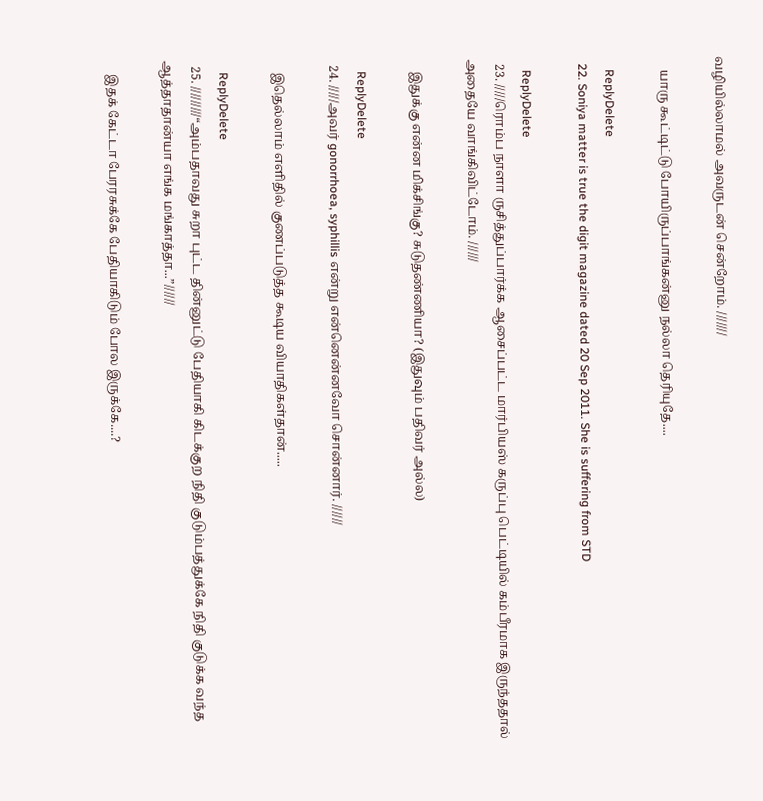வழியில்லாமல் அவருடன் சென்றோம். ///////

    யாரு கூட்டிட்டு போயிருப்பாங்கன்னு நல்லா தெரியுதே....

    ReplyDelete
  22. Soniya matter is true the digit magazine dated 20 Sep 2011. She is suffering from STD

    ReplyDelete
  23. /////ரொம்ப நாளா ருசித்துப்பார்க்க ஆசைப்பட்ட மார்பியஸ் கருப்பு பெட்டியில் கம்பீரமாக இருந்ததால் அதையே வாங்கிவிட்டோம். //////

    இதுக்கு என்ன மிக்சிங்கு? சுடுதண்ணியா? (இதுவும் பதிவர் அல்ல)

    ReplyDelete
  24. /////அவர் gonorrhoea, syphillis என்று என்னென்னவோ சொன்னார். //////

    இதெல்லாம் எளிதில் குணப்படுத்த கூடிய வியாதிகள்தான்.....

    ReplyDelete
  25. /////////“அம்பதாவது சுறா புட்ட தின்னுட்டு பேதியாகி கிடக்குற நிதி குடும்பத்துக்கே நிதி குடுக்க வந்த ஆத்தாதான்யா எங்க மங்காத்தா...”//////

    இதக் கேட்டா பேரரசுக்கே பேதியாகிடும் போல இருக்கே....?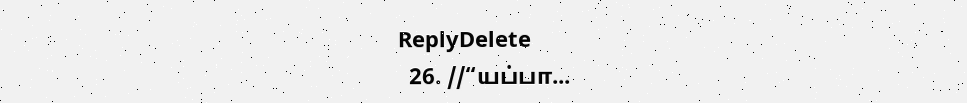ReplyDelete
  26. //“யப்பா...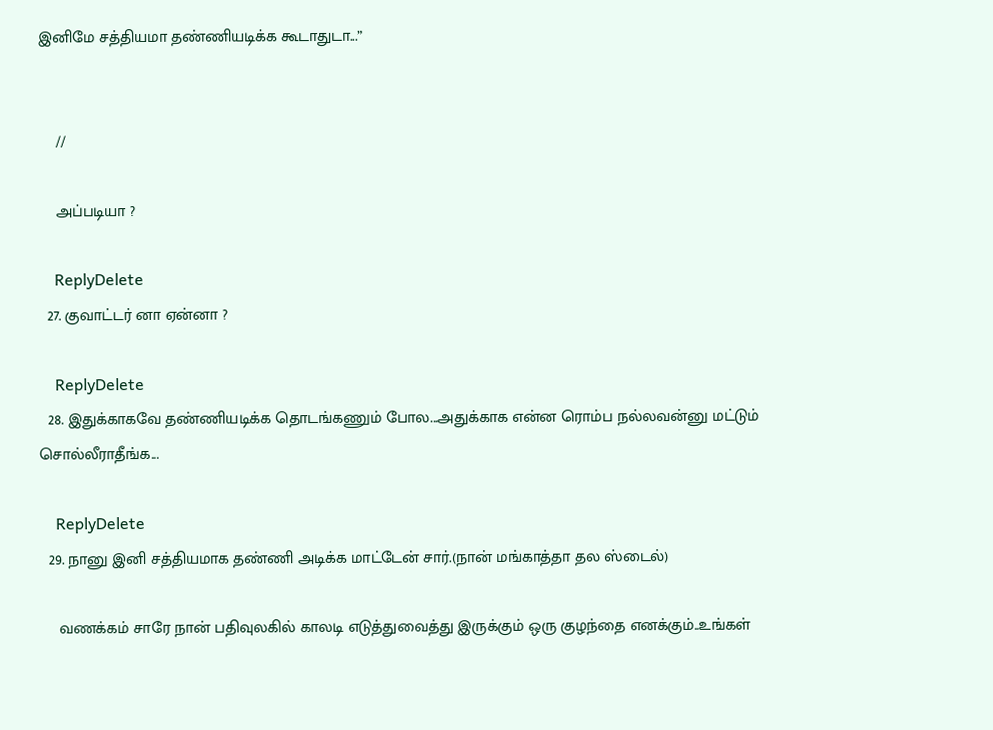இனிமே சத்தியமா தண்ணியடிக்க கூடாதுடா...”


    //

    அப்படியா ?

    ReplyDelete
  27. குவாட்டர் னா ஏன்னா ?

    ReplyDelete
  28. இதுக்காகவே தண்ணியடிக்க தொடங்கணும் போல...அதுக்காக என்ன ரொம்ப நல்லவன்னு மட்டும் சொல்லீராதீங்க...

    ReplyDelete
  29. நானு இனி சத்தியமாக தண்ணி அடிக்க மாட்டேன் சார்.(நான் மங்காத்தா தல ஸ்டைல்)

    வணக்கம் சாரே நான் பதிவுலகில் காலடி எடுத்துவைத்து இருக்கும் ஒரு குழந்தை எனக்கும்..உங்கள்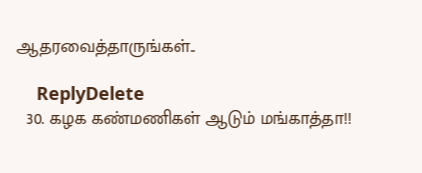ஆதரவைத்தாருங்கள்..

    ReplyDelete
  30. கழக கண்மணிகள் ஆடும் மங்காத்தா!!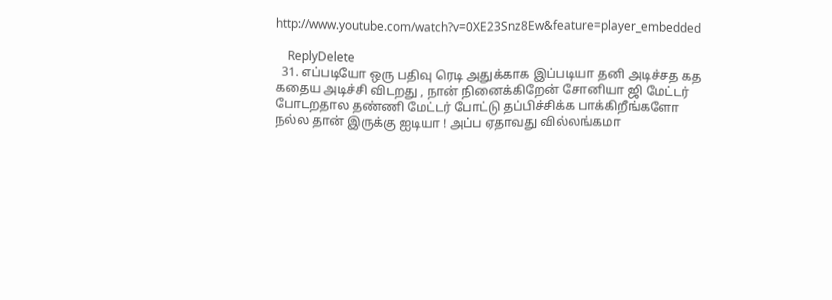http://www.youtube.com/watch?v=0XE23Snz8Ew&feature=player_embedded

    ReplyDelete
  31. எப்படியோ ஒரு பதிவு ரெடி அதுக்காக இப்படியா தனி அடிச்சத கத கதைய அடிச்சி விடறது , நான் நினைக்கிறேன் சோனியா ஜி மேட்டர் போடறதால தண்ணி மேட்டர் போட்டு தப்பிச்சிக்க பாக்கிறீங்களோ நல்ல தான் இருக்கு ஐடியா ! அப்ப ஏதாவது வில்லங்கமா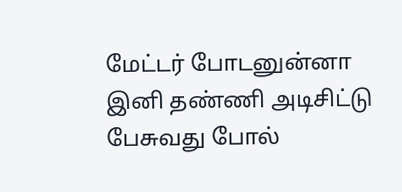மேட்டர் போடனுன்னா இனி தண்ணி அடிசிட்டு பேசுவது போல்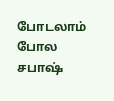போடலாம் போல சபாஷ்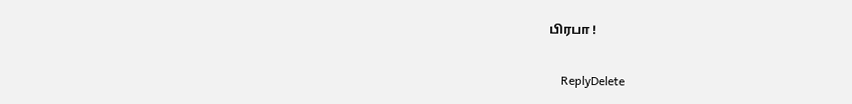பிரபா !

    ReplyDelete